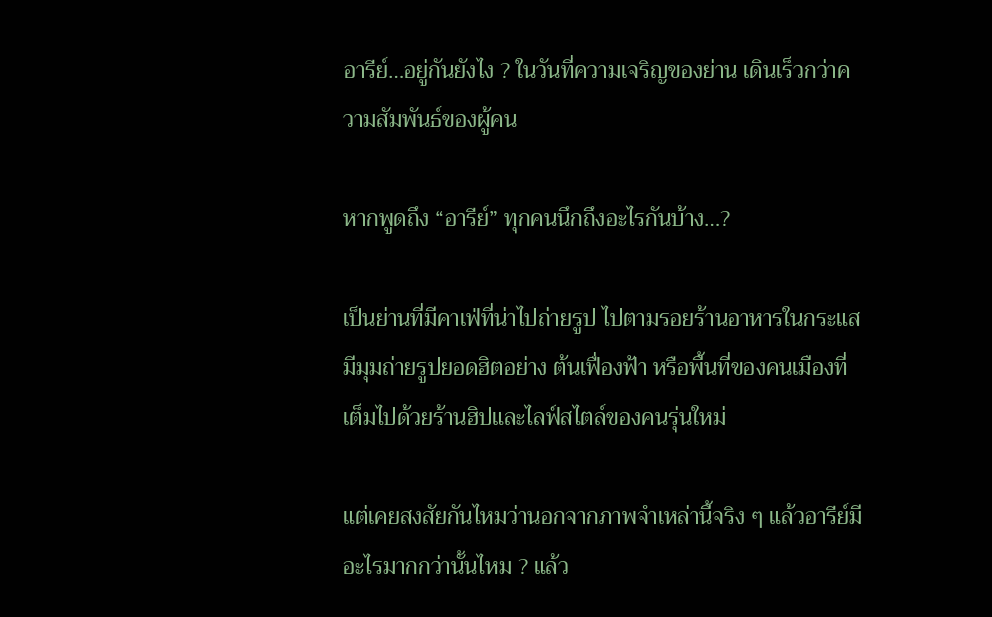อารีย์…อยู่กันยังไง ? ในวันที่ความเจริญของย่าน เดินเร็วกว่าความสัมพันธ์ของผู้คน

หากพูดถึง “อารีย์” ทุกคนนึกถึงอะไรกันบ้าง…?

เป็นย่านที่มีคาเฟ่ที่น่าไปถ่ายรูป ไปตามรอยร้านอาหารในกระแส มีมุมถ่ายรูปยอดฮิตอย่าง ต้นเฟื่องฟ้า หรือพื้นที่ของคนเมืองที่เต็มไปด้วยร้านฮิปและไลฟ์สไตล์ของคนรุ่นใหม่

แต่เคยสงสัยกันไหมว่านอกจากภาพจำเหล่านี้จริง ๆ แล้วอารีย์มีอะไรมากกว่านั้นไหม ? แล้ว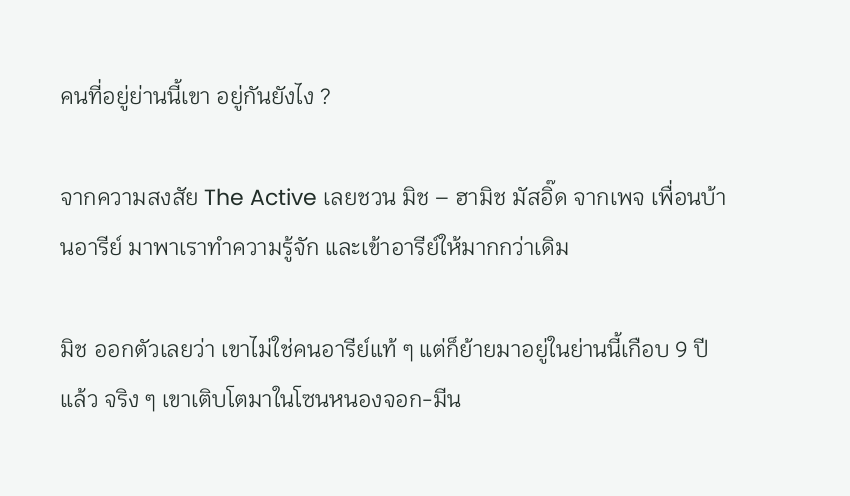คนที่อยู่ย่านนี้เขา อยู่กันยังไง ?

จากความสงสัย The Active เลยชวน มิช – ฮามิช มัสอิ๊ด จากเพจ เพื่อนบ้านอารีย์ มาพาเราทำความรู้จัก และเข้าอารีย์ให้มากกว่าเดิม

มิช ออกตัวเลยว่า เขาไม่ใช่คนอารีย์แท้ ๆ แต่ก็ย้ายมาอยู่ในย่านนี้เกือบ 9 ปีแล้ว จริง ๆ เขาเติบโตมาในโซนหนองจอก-มีน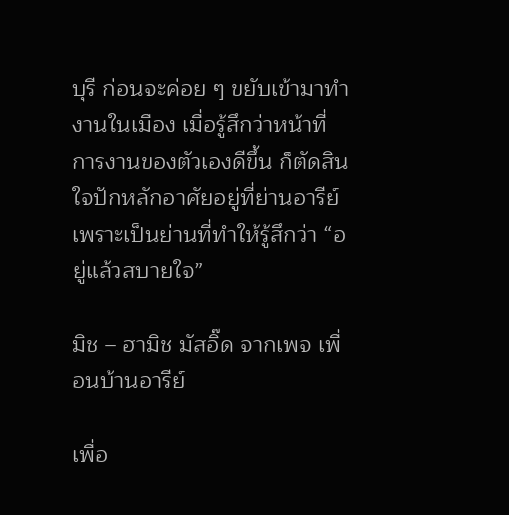บุรี ก่อนจะค่อย ๆ ขยับเข้ามาทำงานในเมือง เมื่อรู้สึกว่าหน้าที่การงานของตัวเองดีขึ้น ก็ตัดสินใจปักหลักอาศัยอยู่ที่ย่านอารีย์ เพราะเป็นย่านที่ทำให้รู้สึกว่า “อยู่แล้วสบายใจ”

มิช – ฮามิช มัสอิ๊ด จากเพจ เพื่อนบ้านอารีย์

เพื่อ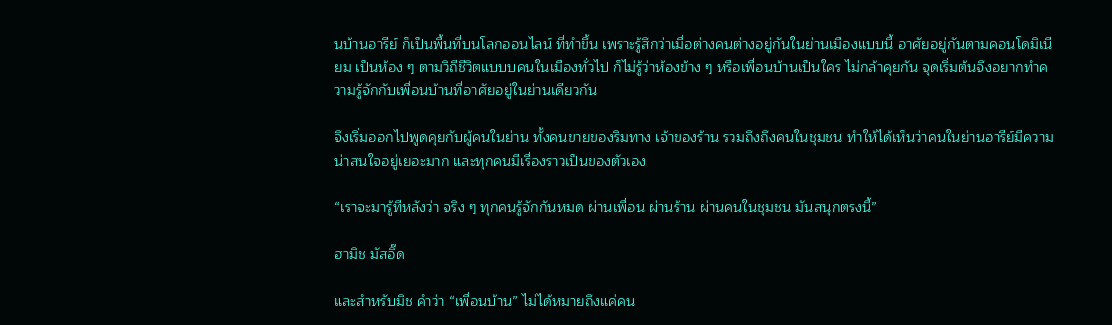นบ้านอารีย์ ก็เป็นพื้นที่บนโลกออนไลน์ ที่ทำขึ้น เพราะรู้สึกว่าเมื่อต่างคนต่างอยู่กันในย่านเมืองแบบนี้ อาศัยอยู่กันตามคอนโดมิเนียม เป็นห้อง ๆ ตามวิถีชีวิตแบบบคนในเมืองทั่วไป ก็ไม่รู้ว่าห้องข้าง ๆ หรือเพื่อนบ้านเป็นใคร ไม่กล้าคุยกัน จุดเริ่มต้นจึงอยากทำความรู้จักกับเพื่อนบ้านที่อาศัยอยู่ในย่านเดียวกัน

จึงเริ่มออกไปพูดคุยกับผู้คนในย่าน ทั้งคนขายของริมทาง เจ้าของร้าน รวมถึงถึงคนในชุมชน ทำให้ได้เห็นว่าคนในย่านอารีย์มีความน่าสนใจอยู่เยอะมาก และทุกคนมีเรื่องราวเป็นของตัวเอง

“เราจะมารู้ทีหลังว่า จริง ๆ ทุกคนรู้จักกันหมด ผ่านเพื่อน ผ่านร้าน ผ่านคนในชุมชน มันสนุกตรงนี้”

ฮามิช มัสอิ๊ด

และสำหรับมิช คำว่า “เพื่อนบ้าน” ไม่ได้หมายถึงแค่คน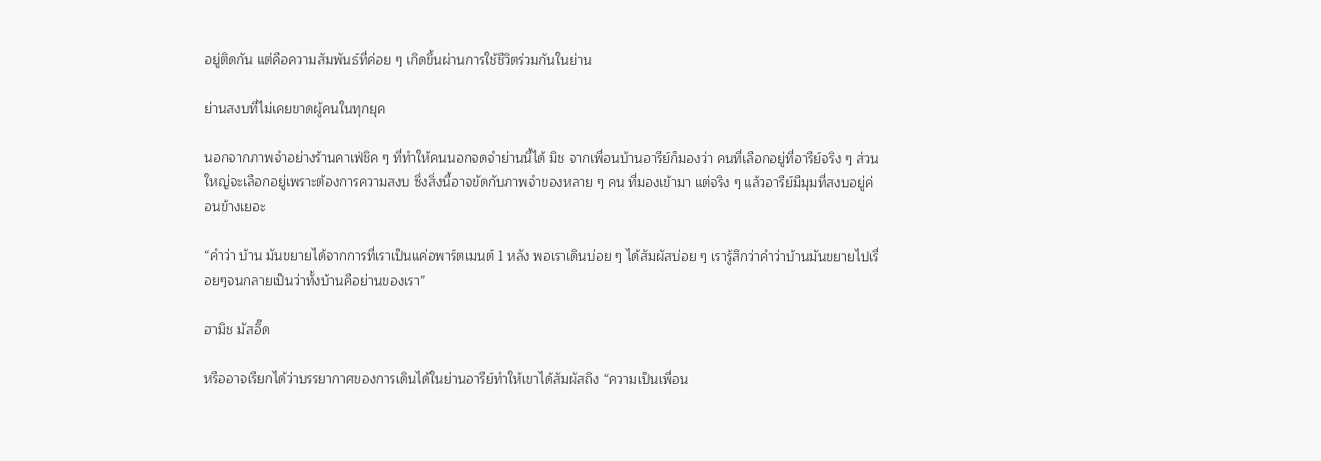อยู่ติดกัน แต่คือความสัมพันธ์ที่ค่อย ๆ เกิดขึ้นผ่านการใช้ชีวิตร่วมกันในย่าน

ย่านสงบที่ไม่เคยขาดผู้คนในทุกยุค

นอกจากภาพจำอย่างร้านคาเฟ่ชิค ๆ ที่ทำให้คนนอกจดจำย่านนี้ได้ มิช จากเพื่อนบ้านอารีย์ก็มองว่า คนที่เลือกอยู่ที่อารีย์จริง ๆ ส่วนใหญ่จะเลือกอยู่เพราะต้องการความสงบ ซึ่งสิ่งนี้อาจขัดกับภาพจำของหลาย ๆ คน ที่มองเข้ามา แต่จริง ๆ แล้วอารีย์มีมุมที่สงบอยู่ค่อนข้างเยอะ

“คำว่า บ้าน มันขยายได้จากการที่เราเป็นแค่อพาร์ตเมนต์ 1 หลัง พอเราเดินบ่อย ๆ ได้สัมผัสบ่อย ๆ เรารู้สึกว่าคำว่าบ้านมันขยายไปเรื่อยๆจนกลายเป็นว่าทั้งบ้านคือย่านของเรา”

ฮามิช มัสอิ๊ด

หรืออาจเรียกได้ว่าบรรยากาศของการเดินได้ในย่านอารีย์ทำให้เขาได้สัมผัสถึง “ความเป็นเพื่อน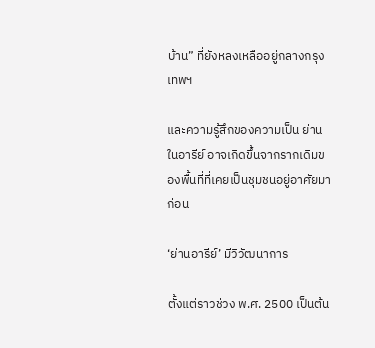บ้าน” ที่ยังหลงเหลืออยู่กลางกรุงเทพฯ

และความรู้สึกของความเป็น ย่าน ในอารีย์ อาจเกิดขึ้นจากรากเดิมของพื้นที่ที่เคยเป็นชุมชนอยู่อาศัยมาก่อน

‘ย่านอารีย์’ มีวิวัฒนาการ

ตั้งแต่ราวช่วง พ.ศ. 2500 เป็นต้น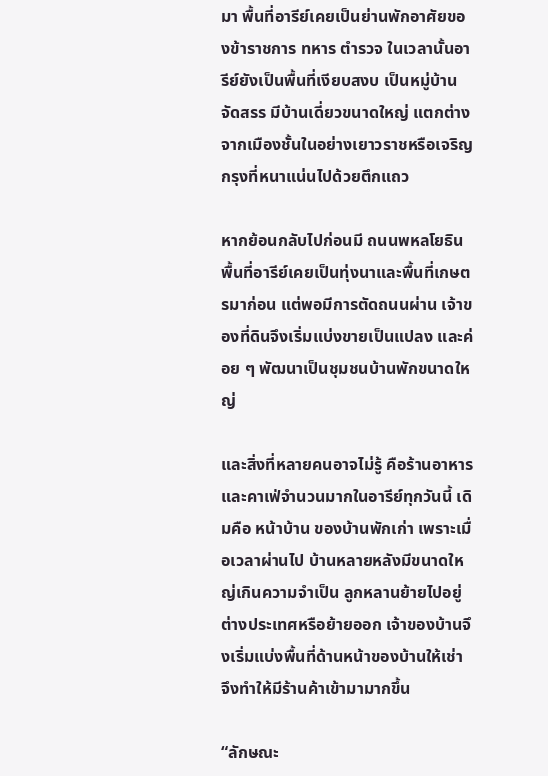มา พื้นที่อารีย์เคยเป็นย่านพักอาศัยของข้าราชการ ทหาร ตำรวจ ในเวลานั้นอารีย์ยังเป็นพื้นที่เงียบสงบ เป็นหมู่บ้านจัดสรร มีบ้านเดี่ยวขนาดใหญ่ แตกต่างจากเมืองชั้นในอย่างเยาวราชหรือเจริญกรุงที่หนาแน่นไปด้วยตึกแถว

หากย้อนกลับไปก่อนมี ถนนพหลโยธิน พื้นที่อารีย์เคยเป็นทุ่งนาและพื้นที่เกษตรมาก่อน แต่พอมีการตัดถนนผ่าน เจ้าของที่ดินจึงเริ่มแบ่งขายเป็นแปลง และค่อย ๆ พัฒนาเป็นชุมชนบ้านพักขนาดใหญ่

และสิ่งที่หลายคนอาจไม่รู้ คือร้านอาหารและคาเฟ่จำนวนมากในอารีย์ทุกวันนี้ เดิมคือ หน้าบ้าน ของบ้านพักเก่า เพราะเมื่อเวลาผ่านไป บ้านหลายหลังมีขนาดใหญ่เกินความจำเป็น ลูกหลานย้ายไปอยู่ต่างประเทศหรือย้ายออก เจ้าของบ้านจึงเริ่มแบ่งพื้นที่ด้านหน้าของบ้านให้เช่า จึงทำให้มีร้านค้าเข้ามามากขึ้น

“ลักษณะ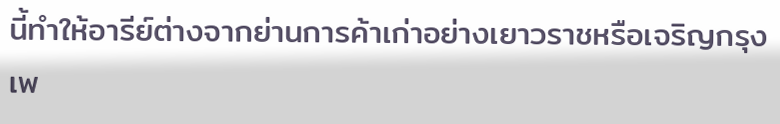นี้ทำให้อารีย์ต่างจากย่านการค้าเก่าอย่างเยาวราชหรือเจริญกรุง เพ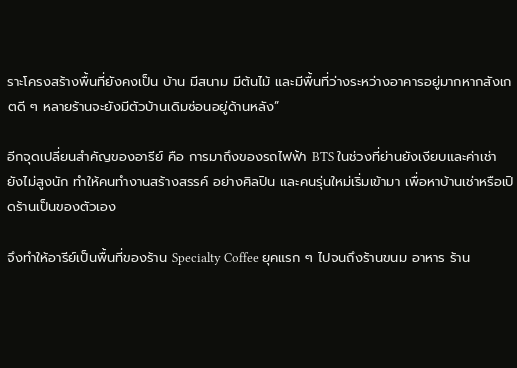ราะโครงสร้างพื้นที่ยังคงเป็น บ้าน มีสนาม มีต้นไม้ และมีพื้นที่ว่างระหว่างอาคารอยู่มากหากสังเกตดี ๆ หลายร้านจะยังมีตัวบ้านเดิมซ่อนอยู่ด้านหลัง”

อีกจุดเปลี่ยนสำคัญของอารีย์ คือ การมาถึงของรถไฟฟ้า BTS ในช่วงที่ย่านยังเงียบและค่าเช่ายังไม่สูงนัก ทำให้คนทำงานสร้างสรรค์ อย่างศิลปิน และคนรุ่นใหม่เริ่มเข้ามา เพื่อหาบ้านเช่าหรือเปิดร้านเป็นของตัวเอง

จึงทำให้อารีย์เป็นพื้นที่ของร้าน Specialty Coffee ยุคแรก ๆ ไปจนถึงร้านขนม อาหาร ร้าน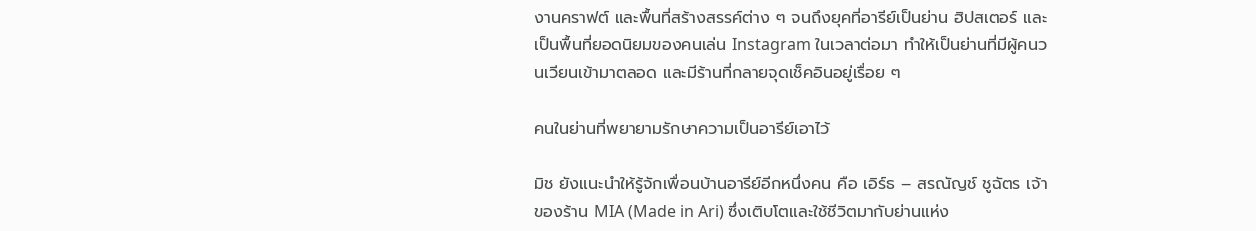งานคราฟต์ และพื้นที่สร้างสรรค์ต่าง ๆ จนถึงยุคที่อารีย์เป็นย่าน ฮิปสเตอร์ และเป็นพื้นที่ยอดนิยมของคนเล่น Instagram ในเวลาต่อมา ทำให้เป็นย่านที่มีผู้คนวนเวียนเข้ามาตลอด และมีร้านที่กลายจุดเช็คอินอยู่เรื่อย ๆ

คนในย่านที่พยายามรักษาความเป็นอารีย์เอาไว้

มิช ยังแนะนำให้รู้จักเพื่อนบ้านอารีย์อีกหนึ่งคน คือ เอิร์ธ – สรณัญช์ ชูฉัตร เจ้าของร้าน MIA (Made in Ari) ซึ่งเติบโตและใช้ชีวิตมากับย่านแห่ง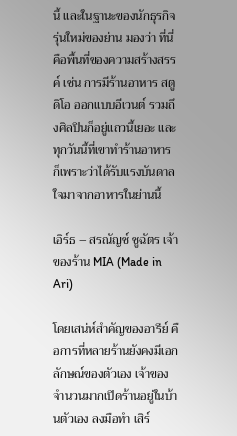นี้ และในฐานะของนักธุรกิจรุ่นใหม่ของย่าน มองว่า ที่นี่คือพื้นที่ของความสร้างสรรค์ เช่น การมีร้านอาหาร สตูดิโอ ออกแบบอีเวนต์ รวมถึงศิลปินก็อยู่แถวนี้เยอะ และทุกวันนี้ที่เขาทำร้านอาหาร ก็เพราะว่าได้รับแรงบันดาลใจมาจากอาหารในย่านนี้

เอิร์ธ – สรณัญช์ ชูฉัตร เจ้าของร้าน MIA (Made in Ari)

โดยเสน่ห์สำคัญของอารีย์ คือการที่หลายร้านยังคงมีเอกลักษณ์ของตัวเอง เจ้าของจำนวนมากเปิดร้านอยู่ในบ้านตัวเอง ลงมือทำ เสิร์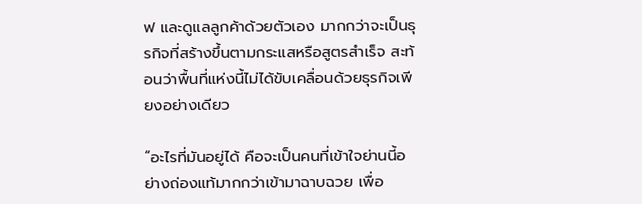ฟ และดูแลลูกค้าด้วยตัวเอง มากกว่าจะเป็นธุรกิจที่สร้างขึ้นตามกระแสหรือสูตรสำเร็จ สะท้อนว่าพื้นที่แห่งนี้ไม่ได้ขับเคลื่อนด้วยธุรกิจเพียงอย่างเดียว

“อะไรที่มันอยู่ได้ คือจะเป็นคนที่เข้าใจย่านนี้อย่างถ่องแท้มากกว่าเข้ามาฉาบฉวย เพื่อ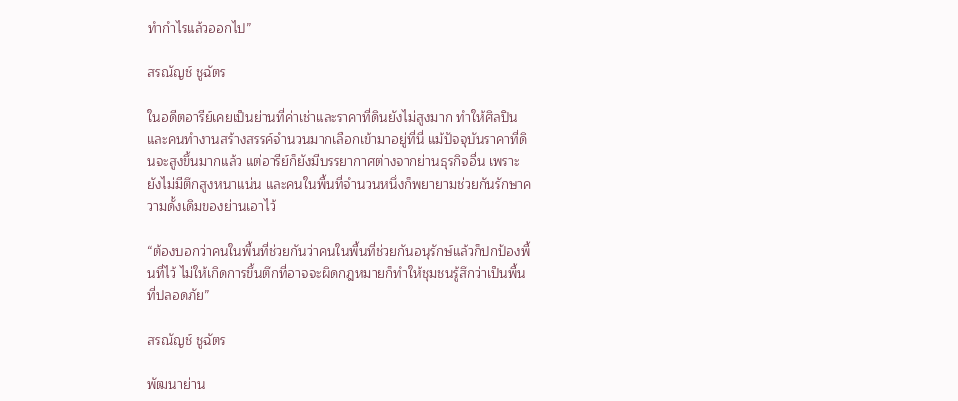ทำกำไรแล้วออกไป”

สรณัญช์ ชูฉัตร

ในอดีตอารีย์เคยเป็นย่านที่ค่าเช่าและราคาที่ดินยังไม่สูงมาก ทำให้ศิลปินและคนทำงานสร้างสรรค์จำนวนมากเลือกเข้ามาอยู่ที่นี่ แม้ปัจจุบันราคาที่ดินจะสูงขึ้นมากแล้ว แต่อารีย์ก็ยังมีบรรยากาศต่างจากย่านธุรกิจอื่น เพราะยังไม่มีตึกสูงหนาแน่น และคนในพื้นที่จำนวนหนึ่งก็พยายามช่วยกันรักษาความดั้งเดิมของย่านเอาไว้

“ต้องบอกว่าคนในพื้นที่ช่วยกันว่าคนในพื้นที่ช่วยกันอนุรักษ์แล้วก็ปกป้องพื้นที่ไว้ ไม่ให้เกิดการขึ้นตึกที่อาจจะผิดกฎหมายก็ทำให้ชุมชนรู้สึกว่าเป็นพื้นที่ปลอดภัย”

สรณัญช์ ชูฉัตร

พัฒนาย่าน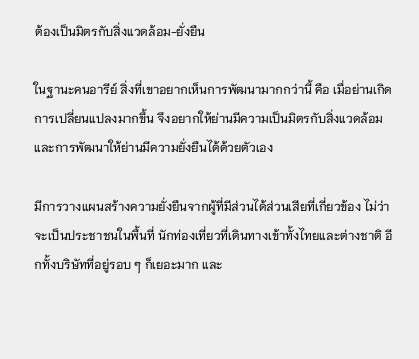ต้องเป็นมิตรกับสิ่งแวดล้อม-ยั่งยืน

ในฐานะคนอารีย์ สิ่งที่เขาอยากเห็นการพัฒนามากกว่านี้ คือ เมื่อย่านเกิดการเปลี่ยนแปลงมากขึ้น จึงอยากให้ย่านมีความเป็นมิตรกับสิ่งแวดล้อม และการพัฒนาให้ย่านมีความยั่งยืนได้ด้วยตัวเอง

มีการวางแผนสร้างความยั่งยืนจากผู้ที่มีส่วนได้ส่วนเสียที่เกี่ยวข้อง ไม่ว่าจะเป็นประชาชนในพื้นที่ นักท่องเที่ยวที่เดินทางเข้าทั้งไทยและต่างชาติ อีกทั้งบริษัทที่อยู่รอบ ๆ ก็เยอะมาก และ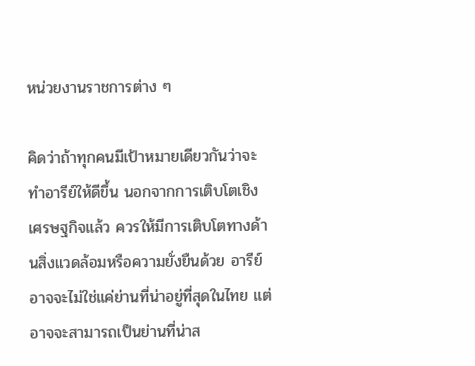หน่วยงานราชการต่าง ๆ

คิดว่าถ้าทุกคนมีเป้าหมายเดียวกันว่าจะทำอารีย์ให้ดีขึ้น นอกจากการเติบโตเชิงเศรษฐกิจแล้ว ควรให้มีการเติบโตทางด้านสิ่งแวดล้อมหรือความยั่งยืนด้วย อารีย์อาจจะไม่ใช่แค่ย่านที่น่าอยู่ที่สุดในไทย แต่อาจจะสามารถเป็นย่านที่น่าส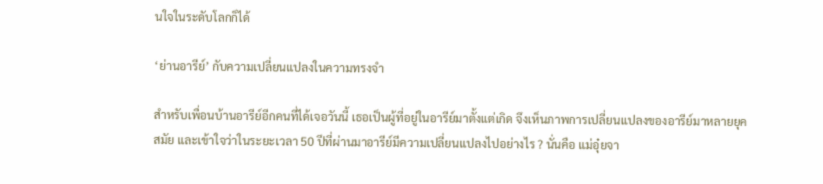นใจในระดับโลกก็ได้

‘ย่านอารีย์’ กับความเปลี่ยนแปลงในความทรงจำ

สำหรับเพื่อนบ้านอารีย์อีกคนที่ได้เจอวันนี้ เธอเป็นผู้ที่อยู่ในอารีย์มาตั้งแต่เกิด จึงเห็นภาพการเปลี่ยนแปลงของอารีย์มาหลายยุคสมัย และเข้าใจว่าในระยะเวลา 50 ปีที่ผ่านมาอารีย์มีความเปลี่ยนแปลงไปอย่างไร ? นั่นคือ แม่อุ๋ยจา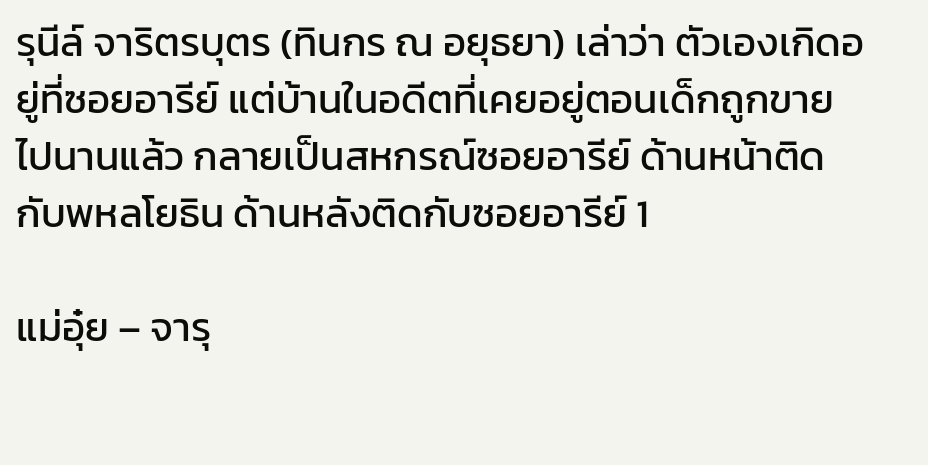รุนีล์ จาริตรบุตร (ทินกร ณ อยุธยา) เล่าว่า ตัวเองเกิดอยู่ที่ซอยอารีย์ แต่บ้านในอดีตที่เคยอยู่ตอนเด็กถูกขายไปนานแล้ว กลายเป็นสหกรณ์ซอยอารีย์ ด้านหน้าติดกับพหลโยธิน ด้านหลังติดกับซอยอารีย์ 1

แม่อุ๋ย – จารุ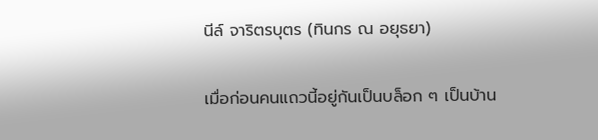นีล์ จาริตรบุตร (ทินกร ณ อยุธยา)

เมื่อก่อนคนแถวนี้อยู่กันเป็นบล็อก ๆ เป็นบ้าน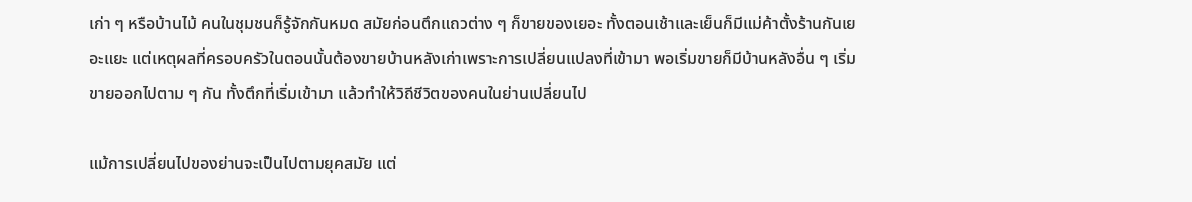เก่า ๆ หรือบ้านไม้ คนในชุมชนก็รู้จักกันหมด สมัยก่อนตึกแถวต่าง ๆ ก็ขายของเยอะ ทั้งตอนเช้าและเย็นก็มีแม่ค้าตั้งร้านกันเยอะแยะ แต่เหตุผลที่ครอบครัวในตอนนั้นต้องขายบ้านหลังเก่าเพราะการเปลี่ยนแปลงที่เข้ามา พอเริ่มขายก็มีบ้านหลังอื่น ๆ เริ่มขายออกไปตาม ๆ กัน ทั้งตึกที่เริ่มเข้ามา แล้วทำให้วิถีชีวิตของคนในย่านเปลี่ยนไป

แม้การเปลี่ยนไปของย่านจะเป็นไปตามยุคสมัย แต่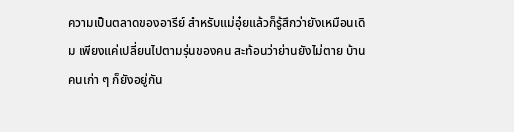ความเป็นตลาดของอารีย์ สำหรับแม่อุ๋ยแล้วก็รู้สึกว่ายังเหมือนเดิม เพียงแค่เปลี่ยนไปตามรุ่นของคน สะท้อนว่าย่านยังไม่ตาย บ้านคนเก่า ๆ ก็ยังอยู่กัน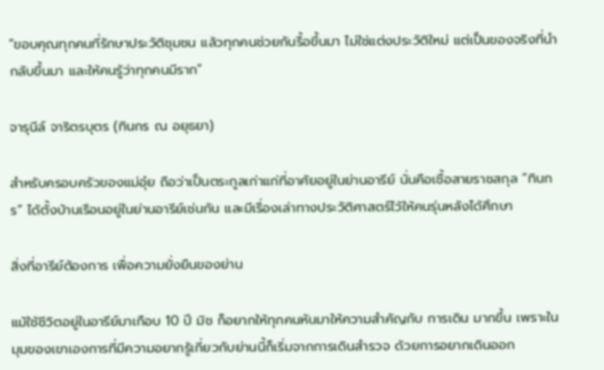“ขอบคุณทุกคนที่รักษาประวัติชุมชน แล้วทุกคนช่วยกันรื้อขึ้นมา ไม่ใช่แต่งประวัติใหม่ แต่เป็นของจริงที่นำกลับขึ้นมา และให้คนรู้ว่าทุกคนมีราก”

จารุนีล์ จาริตรบุตร (ทินกร ณ อยุธยา)

สำหรับครอบครัวของแม่อุ๋ย ถือว่าเป็นตระกูลเก่าแก่ที่อาศัยอยู่ในย่านอารีย์ นั่นคือเชื้อสายราชสกุล “ทินกร” ได้ตั้งบ้านเรือนอยู่ในย่านอารีย์เช่นกัน และมีเรื่องเล่าทางประวัติศาสตร์ไว้ให้คนรุ่นหลังได้ศึกษา

สิ่งที่อารีย์ต้องการ เพื่อความยั่งยืนของย่าน

แม้ใช้ชีวิตอยู่ในอารีย์มาเกือบ 10 ปี มิช ก็อยากให้ทุกคนหันมาให้ความสำคัญกับ การเดิน มากขึ้น เพราะในมุมของเขาเองการที่มีความอยากรู้เกี่ยวกับย่านนี้ก็เริ่มจากการเดินสำรวจ ด้วยการอยากเดินออก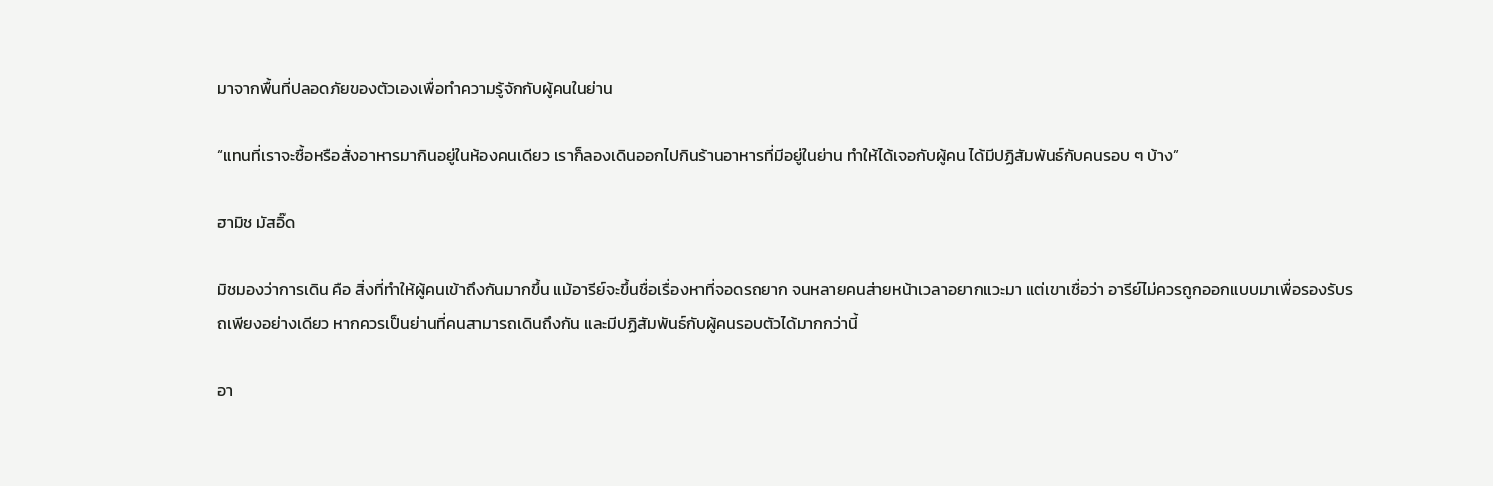มาจากพื้นที่ปลอดภัยของตัวเองเพื่อทำความรู้จักกับผู้คนในย่าน

“แทนที่เราจะซื้อหรือสั่งอาหารมากินอยู่ในห้องคนเดียว เราก็ลองเดินออกไปกินร้านอาหารที่มีอยู่ในย่าน ทำให้ได้เจอกับผู้คน ได้มีปฏิสัมพันธ์กับคนรอบ ๆ บ้าง”

ฮามิช มัสอิ๊ด

มิชมองว่าการเดิน คือ สิ่งที่ทำให้ผู้คนเข้าถึงกันมากขึ้น แม้อารีย์จะขึ้นชื่อเรื่องหาที่จอดรถยาก จนหลายคนส่ายหน้าเวลาอยากแวะมา แต่เขาเชื่อว่า อารีย์ไม่ควรถูกออกแบบมาเพื่อรองรับรถเพียงอย่างเดียว หากควรเป็นย่านที่คนสามารถเดินถึงกัน และมีปฏิสัมพันธ์กับผู้คนรอบตัวได้มากกว่านี้

อา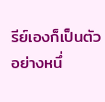รีย์เองก็เป็นตัวอย่างหนึ่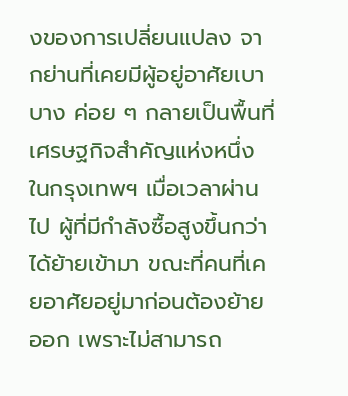งของการเปลี่ยนแปลง จากย่านที่เคยมีผู้อยู่อาศัยเบาบาง ค่อย ๆ กลายเป็นพื้นที่เศรษฐกิจสำคัญแห่งหนึ่งในกรุงเทพฯ เมื่อเวลาผ่านไป ผู้ที่มีกำลังซื้อสูงขึ้นกว่าได้ย้ายเข้ามา ขณะที่คนที่เคยอาศัยอยู่มาก่อนต้องย้ายออก เพราะไม่สามารถ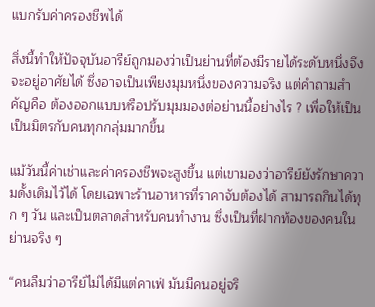แบกรับค่าครองชีพได้

สิ่งนี้ทำให้ปัจจุบันอารีย์ถูกมองว่าเป็นย่านที่ต้องมีรายได้ระดับหนึ่งจึงจะอยู่อาศัยได้ ซึ่งอาจเป็นเพียงมุมหนึ่งของความจริง แต่คำถามสำคัญคือ ต้องออกแบบหรือปรับมุมมองต่อย่านนี้อย่างไร ? เพื่อให้เป็นเป็นมิตรกับคนทุกกลุ่มมากขึ้น

แม้วันนี้ค่าเช่าและค่าครองชีพจะสูงขึ้น แต่เขามองว่าอารีย์ยังรักษาความดั้งเดิมไว้ได้ โดยเฉพาะร้านอาหารที่ราคาจับต้องได้ สามารถกินได้ทุก ๆ วัน และเป็นตลาดสำหรับคนทำงาน ซึ่งเป็นที่ฝากท้องของคนในย่านจริง ๆ

“คนลืมว่าอารีย์ไม่ได้มีแต่คาเฟ่ มันมีคนอยู่จริ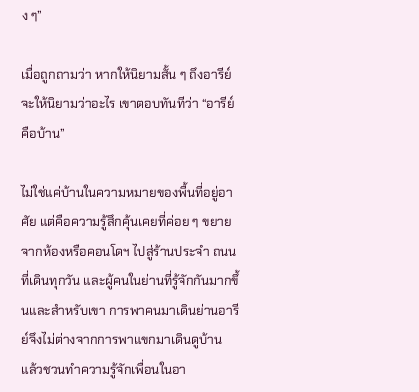ง ๆ”

เมื่อถูกถามว่า หากให้นิยามสั้น ๆ ถึงอารีย์ จะให้นิยามว่าอะไร เขาตอบทันทีว่า “อารีย์คือบ้าน”

ไม่ใช่แค่บ้านในความหมายของพื้นที่อยู่อาศัย แต่คือความรู้สึกคุ้นเคยที่ค่อย ๆ ขยายจากห้องหรือคอนโดฯ ไปสู่ร้านประจำ ถนนที่เดินทุกวัน และผู้คนในย่านที่รู้จักกันมากขึ้นและสำหรับเขา การพาคนมาเดินย่านอารีย์จึงไม่ต่างจากการพาแขกมาเดินดูบ้าน แล้วชวนทำความรู้จักเพื่อนในอา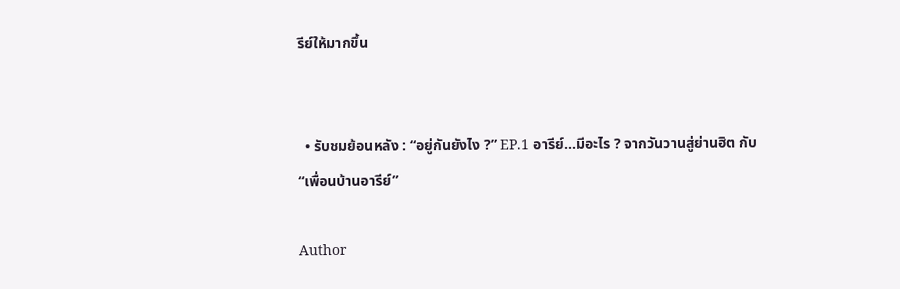รีย์ให้มากขึ้น


  • รับชมย้อนหลัง : “อยู่กันยังไง ?” EP.1 อารีย์…มีอะไร ? จากวันวานสู่ย่านฮิต กับ “เพื่อนบ้านอารีย์”

Author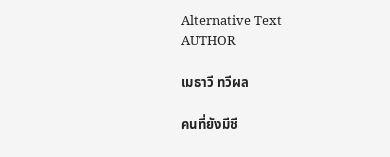Alternative Text
AUTHOR

เมธาวี ทวีผล

คนที่ยังมีชี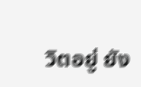วิตอยู่ ยัง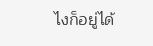ไงก็อยู่ได้